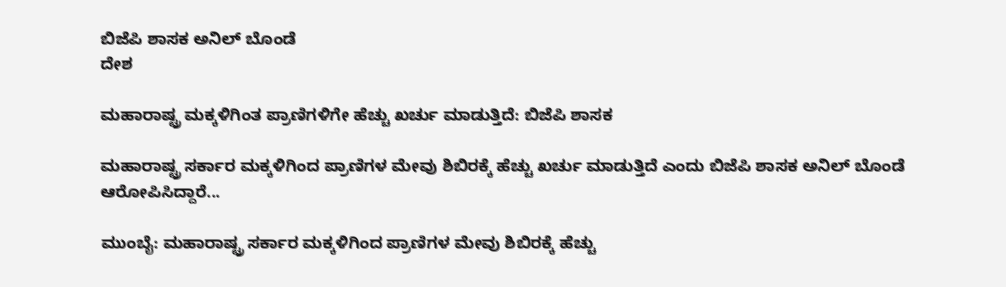ಬಿಜೆಪಿ ಶಾಸಕ ಅನಿಲ್ ಬೊಂಡೆ
ದೇಶ

ಮಹಾರಾಷ್ಟ್ರ ಮಕ್ಕಳಿಗಿಂತ ಪ್ರಾಣಿಗಳಿಗೇ ಹೆಚ್ಚು ಖರ್ಚು ಮಾಡುತ್ತಿದೆ: ಬಿಜೆಪಿ ಶಾಸಕ

ಮಹಾರಾಷ್ಟ್ರ ಸರ್ಕಾರ ಮಕ್ಕಳಿಗಿಂದ ಪ್ರಾಣಿಗಳ ಮೇವು ಶಿಬಿರಕ್ಕೆ ಹೆಚ್ಚು ಖರ್ಚು ಮಾಡುತ್ತಿದೆ ಎಂದು ಬಿಜೆಪಿ ಶಾಸಕ ಅನಿಲ್ ಬೊಂಡೆ ಆರೋಪಿಸಿದ್ದಾರೆ...

ಮುಂಬೈ: ಮಹಾರಾಷ್ಟ್ರ ಸರ್ಕಾರ ಮಕ್ಕಳಿಗಿಂದ ಪ್ರಾಣಿಗಳ ಮೇವು ಶಿಬಿರಕ್ಕೆ ಹೆಚ್ಚು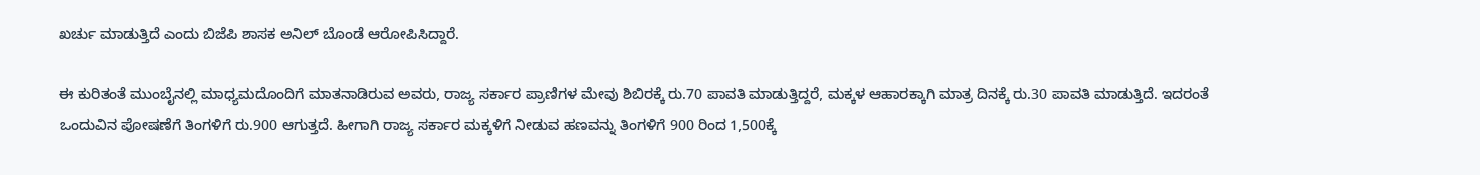ಖರ್ಚು ಮಾಡುತ್ತಿದೆ ಎಂದು ಬಿಜೆಪಿ ಶಾಸಕ ಅನಿಲ್ ಬೊಂಡೆ ಆರೋಪಿಸಿದ್ದಾರೆ.

ಈ ಕುರಿತಂತೆ ಮುಂಬೈನಲ್ಲಿ ಮಾಧ್ಯಮದೊಂದಿಗೆ ಮಾತನಾಡಿರುವ ಅವರು, ರಾಜ್ಯ ಸರ್ಕಾರ ಪ್ರಾಣಿಗಳ ಮೇವು ಶಿಬಿರಕ್ಕೆ ರು.70 ಪಾವತಿ ಮಾಡುತ್ತಿದ್ದರೆ, ಮಕ್ಕಳ ಆಹಾರಕ್ಕಾಗಿ ಮಾತ್ರ ದಿನಕ್ಕೆ ರು.30 ಪಾವತಿ ಮಾಡುತ್ತಿದೆ. ಇದರಂತೆ ಒಂದುವಿನ ಪೋಷಣೆಗೆ ತಿಂಗಳಿಗೆ ರು.900 ಆಗುತ್ತದೆ. ಹೀಗಾಗಿ ರಾಜ್ಯ ಸರ್ಕಾರ ಮಕ್ಕಳಿಗೆ ನೀಡುವ ಹಣವನ್ನು ತಿಂಗಳಿಗೆ 900 ರಿಂದ 1,500ಕ್ಕೆ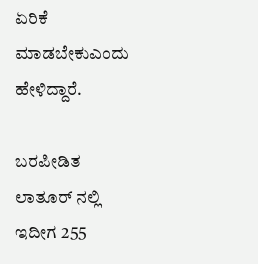ಏರಿಕೆ ಮಾಡಬೇಕುಎಂದು ಹೇಳಿದ್ದಾರೆ.

ಬರಪೀಡಿತ ಲಾತೂರ್ ನಲ್ಲಿ ಇದೀಗ 255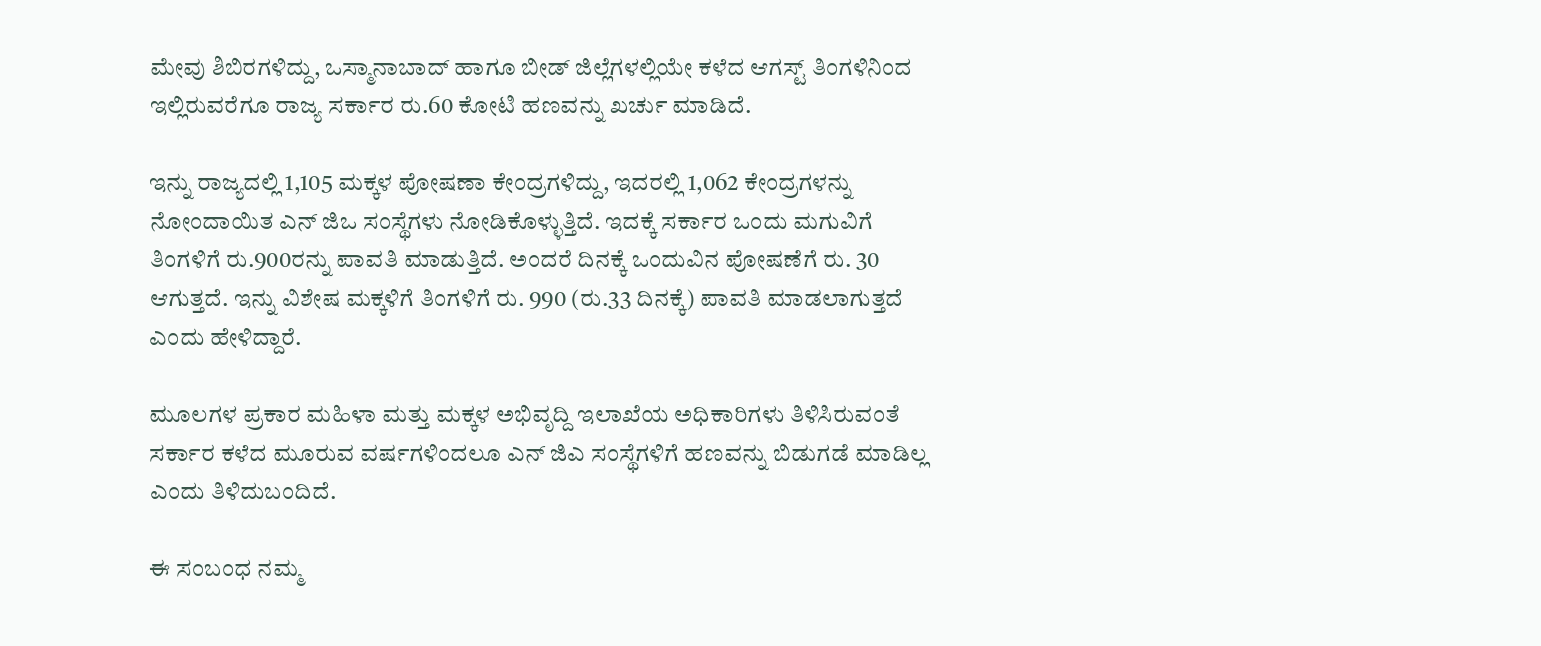ಮೇವು ಶಿಬಿರಗಳಿದ್ದು, ಒಸ್ಮಾನಾಬಾದ್ ಹಾಗೂ ಬೀಡ್ ಜಿಲ್ಲೆಗಳಲ್ಲಿಯೇ ಕಳೆದ ಆಗಸ್ಟ್ ತಿಂಗಳಿನಿಂದ ಇಲ್ಲಿರುವರೆಗೂ ರಾಜ್ಯ ಸರ್ಕಾರ ರು.60 ಕೋಟಿ ಹಣವನ್ನು ಖರ್ಚು ಮಾಡಿದೆ.

ಇನ್ನು ರಾಜ್ಯದಲ್ಲಿ 1,105 ಮಕ್ಕಳ ಪೋಷಣಾ ಕೇಂದ್ರಗಳಿದ್ದು, ಇದರಲ್ಲಿ 1,062 ಕೇಂದ್ರಗಳನ್ನು ನೋಂದಾಯಿತ ಎನ್ ಜಿಒ ಸಂಸ್ಥೆಗಳು ನೋಡಿಕೊಳ್ಳುತ್ತಿದೆ. ಇದಕ್ಕೆ ಸರ್ಕಾರ ಒಂದು ಮಗುವಿಗೆ ತಿಂಗಳಿಗೆ ರು.900ರನ್ನು ಪಾವತಿ ಮಾಡುತ್ತಿದೆ. ಅಂದರೆ ದಿನಕ್ಕೆ ಒಂದುವಿನ ಪೋಷಣೆಗೆ ರು. 30 ಆಗುತ್ತದೆ. ಇನ್ನು ವಿಶೇಷ ಮಕ್ಕಳಿಗೆ ತಿಂಗಳಿಗೆ ರು. 990 (ರು.33 ದಿನಕ್ಕೆ) ಪಾವತಿ ಮಾಡಲಾಗುತ್ತದೆ ಎಂದು ಹೇಳಿದ್ದಾರೆ.

ಮೂಲಗಳ ಪ್ರಕಾರ ಮಹಿಳಾ ಮತ್ತು ಮಕ್ಕಳ ಅಭಿವೃದ್ದಿ ಇಲಾಖೆಯ ಅಧಿಕಾರಿಗಳು ತಿಳಿಸಿರುವಂತೆ ಸರ್ಕಾರ ಕಳೆದ ಮೂರುವ ವರ್ಷಗಳಿಂದಲೂ ಎನ್ ಜಿಎ ಸಂಸ್ಥೆಗಳಿಗೆ ಹಣವನ್ನು ಬಿಡುಗಡೆ ಮಾಡಿಲ್ಲ ಎಂದು ತಿಳಿದುಬಂದಿದೆ.

ಈ ಸಂಬಂಧ ನಮ್ಮ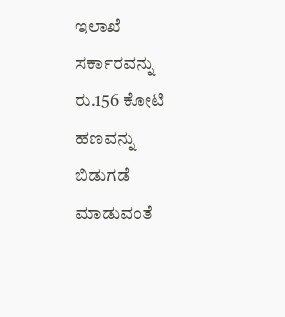ಇಲಾಖೆ ಸರ್ಕಾರವನ್ನು ರು.156 ಕೋಟಿ ಹಣವನ್ನು ಬಿಡುಗಡೆ ಮಾಡುವಂತೆ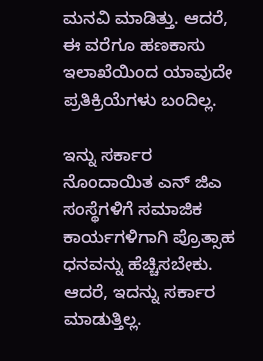ಮನವಿ ಮಾಡಿತ್ತು. ಆದರೆ, ಈ ವರೆಗೂ ಹಣಕಾಸು ಇಲಾಖೆಯಿಂದ ಯಾವುದೇ ಪ್ರತಿಕ್ರಿಯೆಗಳು ಬಂದಿಲ್ಲ.

ಇನ್ನು ಸರ್ಕಾರ ನೊಂದಾಯಿತ ಎನ್ ಜಿಎ ಸಂಸ್ಥೆಗಳಿಗೆ ಸಮಾಜಿಕ ಕಾರ್ಯಗಳಿಗಾಗಿ ಪ್ರೊತ್ಸಾಹ ಧನವನ್ನು ಹೆಚ್ಚಿಸಬೇಕು. ಆದರೆ, ಇದನ್ನು ಸರ್ಕಾರ ಮಾಡುತ್ತಿಲ್ಲ.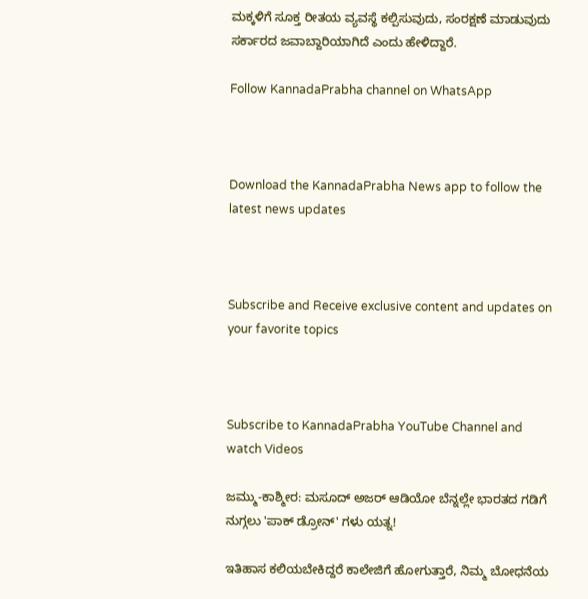ಮಕ್ಕಳಿಗೆ ಸೂಕ್ತ ರೀತಯ ವ್ಯವಸ್ಥೆ ಕಲ್ಪಿಸುವುದು, ಸಂರಕ್ಷಣೆ ಮಾಡುವುದು ಸರ್ಕಾರದ ಜವಾಬ್ದಾರಿಯಾಗಿದೆ ಎಂದು ಹೇಳಿದ್ದಾರೆ.

Follow KannadaPrabha channel on WhatsApp



Download the KannadaPrabha News app to follow the latest news updates



Subscribe and Receive exclusive content and updates on your favorite topics



Subscribe to KannadaPrabha YouTube Channel and watch Videos

ಜಮ್ಮು-ಕಾಶ್ಮೀರ: ಮಸೂದ್ ಅಜರ್ ಆಡಿಯೋ ಬೆನ್ನಲ್ಲೇ ಭಾರತದ ಗಡಿಗೆ ನುಗ್ಗಲು 'ಪಾಕ್ ಡ್ರೋನ್' ಗಳು ಯತ್ನ!

ಇತಿಹಾಸ ಕಲಿಯಬೇಕಿದ್ದರೆ ಕಾಲೇಜಿಗೆ ಹೋಗುತ್ತಾರೆ, ನಿಮ್ಮ ಬೋಧನೆಯ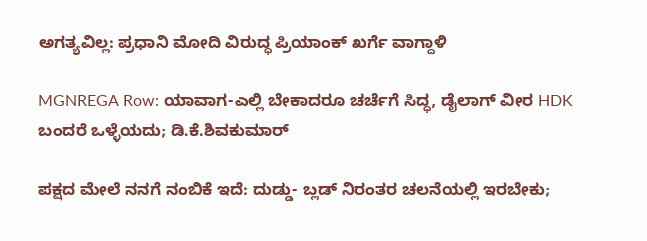ಅಗತ್ಯವಿಲ್ಲ: ಪ್ರಧಾನಿ ಮೋದಿ ವಿರುದ್ಧ ಪ್ರಿಯಾಂಕ್ ಖರ್ಗೆ ವಾಗ್ದಾಳಿ

MGNREGA Row: ಯಾವಾಗ-ಎಲ್ಲಿ ಬೇಕಾದರೂ ಚರ್ಚೆಗೆ ಸಿದ್ಧ, ಡೈಲಾಗ್‌ ವೀರ HDK ಬಂದರೆ ಒಳ್ಳೆಯದು; ಡಿ.ಕೆ.ಶಿವಕುಮಾರ್

ಪಕ್ಷದ ಮೇಲೆ ನನಗೆ ನಂಬಿಕೆ ಇದೆ: ದುಡ್ಡು- ಬ್ಲಡ್ ನಿರಂತರ ಚಲನೆಯಲ್ಲಿ ಇರಬೇಕು;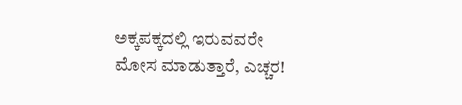ಅಕ್ಕಪಕ್ಕದಲ್ಲಿ ಇರುವವರೇ ಮೋಸ ಮಾಡುತ್ತಾರೆ, ಎಚ್ಚರ!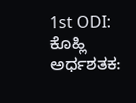1st ODI: ಕೊಹ್ಲಿ ಅರ್ಧಶತಕ: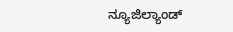ನ್ಯೂಜಿಲ್ಯಾಂಡ್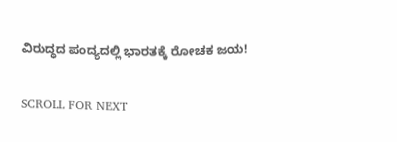ವಿರುದ್ಧದ ಪಂದ್ಯದಲ್ಲಿ ಭಾರತಕ್ಕೆ ರೋಚಕ ಜಯ!

SCROLL FOR NEXT